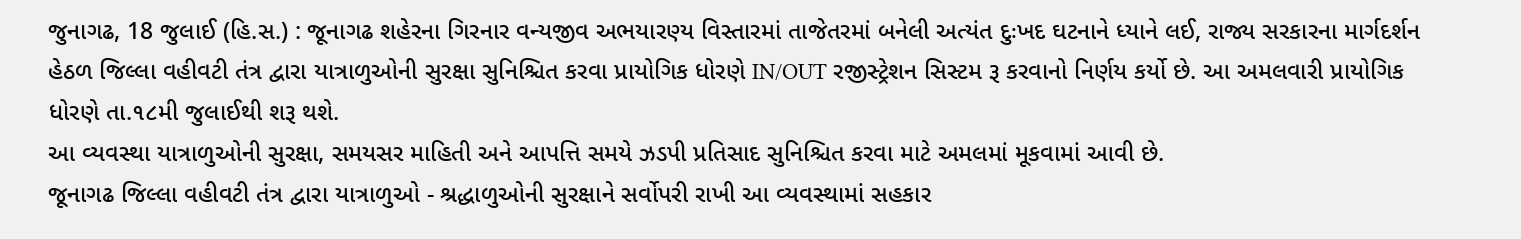જુનાગઢ, 18 જુલાઈ (હિ.સ.) : જૂનાગઢ શહેરના ગિરનાર વન્યજીવ અભયારણ્ય વિસ્તારમાં તાજેતરમાં બનેલી અત્યંત દુઃખદ ઘટનાને ધ્યાને લઈ, રાજ્ય સરકારના માર્ગદર્શન હેઠળ જિલ્લા વહીવટી તંત્ર દ્વારા યાત્રાળુઓની સુરક્ષા સુનિશ્ચિત કરવા પ્રાયોગિક ધોરણે IN/OUT રજીસ્ટ્રેશન સિસ્ટમ રૂ કરવાનો નિર્ણય કર્યો છે. આ અમલવારી પ્રાયોગિક ધોરણે તા.૧૮મી જુલાઈથી શરૂ થશે.
આ વ્યવસ્થા યાત્રાળુઓની સુરક્ષા, સમયસર માહિતી અને આપત્તિ સમયે ઝડપી પ્રતિસાદ સુનિશ્ચિત કરવા માટે અમલમાં મૂકવામાં આવી છે.
જૂનાગઢ જિલ્લા વહીવટી તંત્ર દ્વારા યાત્રાળુઓ - શ્રદ્ધાળુઓની સુરક્ષાને સર્વોપરી રાખી આ વ્યવસ્થામાં સહકાર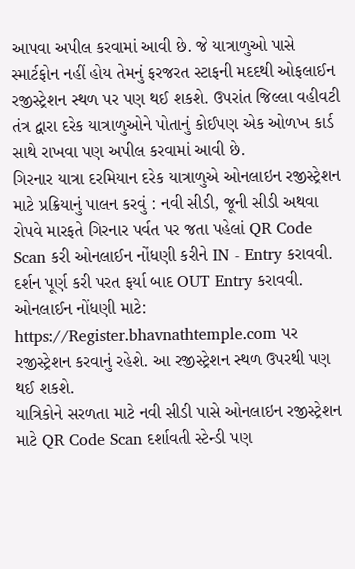આપવા અપીલ કરવામાં આવી છે. જે યાત્રાળુઓ પાસે સ્માર્ટફોન નહીં હોય તેમનું ફરજરત સ્ટાફની મદદથી ઓફલાઈન રજીસ્ટ્રેશન સ્થળ પર પણ થઈ શકશે. ઉપરાંત જિલ્લા વહીવટી તંત્ર દ્વારા દરેક યાત્રાળુઓને પોતાનું કોઈપણ એક ઓળખ કાર્ડ સાથે રાખવા પણ અપીલ કરવામાં આવી છે.
ગિરનાર યાત્રા દરમિયાન દરેક યાત્રાળુએ ઓનલાઇન રજીસ્ટ્રેશન માટે પ્રક્રિયાનું પાલન કરવું : નવી સીડી, જૂની સીડી અથવા રોપવે મારફતે ગિરનાર પર્વત પર જતા પહેલાં QR Code Scan કરી ઓનલાઈન નોંધણી કરીને IN - Entry કરાવવી. દર્શન પૂર્ણ કરી પરત ફર્યા બાદ OUT Entry કરાવવી.
ઓનલાઈન નોંધણી માટે:
https://Register.bhavnathtemple.com પર રજીસ્ટ્રેશન કરવાનું રહેશે. આ રજીસ્ટ્રેશન સ્થળ ઉપરથી પણ થઈ શકશે.
યાત્રિકોને સરળતા માટે નવી સીડી પાસે ઓનલાઇન રજીસ્ટ્રેશન માટે QR Code Scan દર્શાવતી સ્ટેન્ડી પણ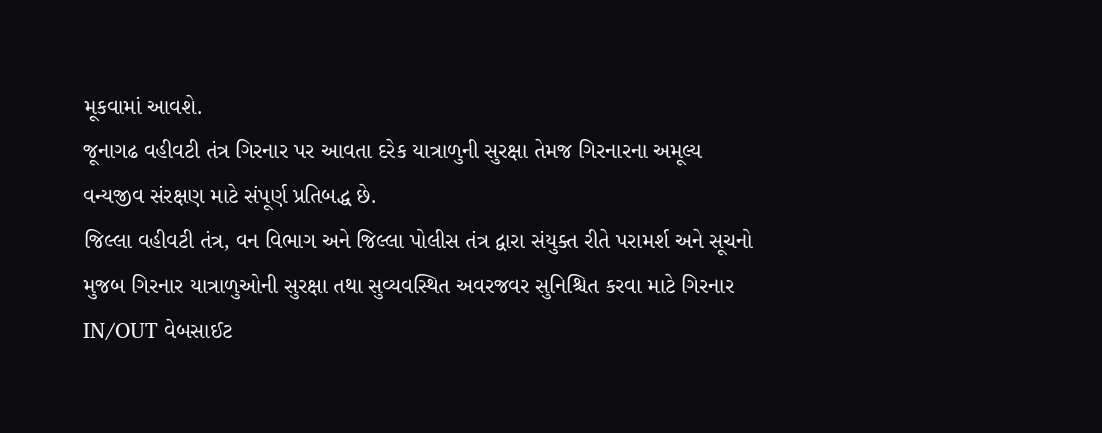મૂકવામાં આવશે.
જૂનાગઢ વહીવટી તંત્ર ગિરનાર પર આવતા દરેક યાત્રાળુની સુરક્ષા તેમજ ગિરનારના અમૂલ્ય વન્યજીવ સંરક્ષણ માટે સંપૂર્ણ પ્રતિબદ્ધ છે.
જિલ્લા વહીવટી તંત્ર, વન વિભાગ અને જિલ્લા પોલીસ તંત્ર દ્વારા સંયુક્ત રીતે પરામર્શ અને સૂચનો મુજબ ગિરનાર યાત્રાળુઓની સુરક્ષા તથા સુવ્યવસ્થિત અવરજવર સુનિશ્ચિત કરવા માટે ગિરનાર IN/OUT વેબસાઈટ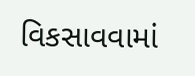વિકસાવવામાં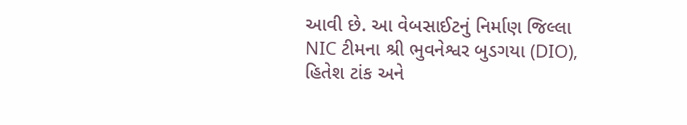આવી છે. આ વેબસાઈટનું નિર્માણ જિલ્લા NIC ટીમના શ્રી ભુવનેશ્વર બુડગયા (DIO), હિતેશ ટાંક અને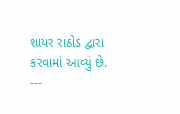શાયર રાઠોડ દ્વારા કરવામાં આવ્યું છે.
---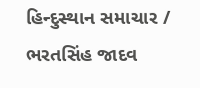હિન્દુસ્થાન સમાચાર / ભરતસિંહ જાદવ